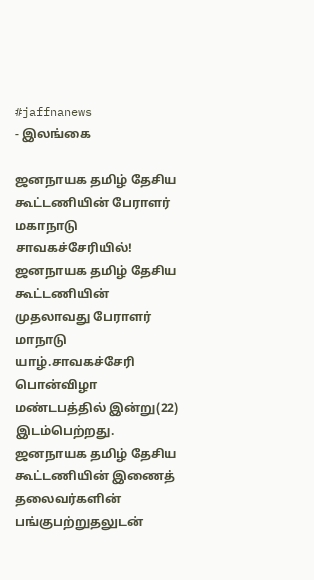#jaffnanews
- இலங்கை

ஜனநாயக தமிழ் தேசிய கூட்டணியின் பேராளர் மகாநாடு சாவகச்சேரியில்!
ஜனநாயக தமிழ் தேசிய கூட்டணியின் முதலாவது பேராளர் மாநாடு யாழ்.சாவகச்சேரி பொன்விழா மண்டபத்தில் இன்று(22) இடம்பெற்றது. ஜனநாயக தமிழ் தேசிய கூட்டணியின் இணைத் தலைவர்களின் பங்குபற்றுதலுடன்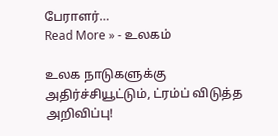பேராளர்…
Read More » - உலகம்

உலக நாடுகளுக்கு அதிர்ச்சியூட்டும், ட்ரம்ப் விடுத்த அறிவிப்பு!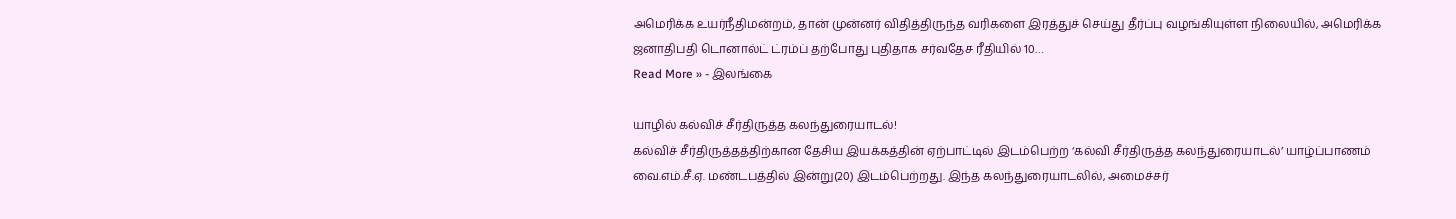அமெரிக்க உயர்நீதிமன்றம், தான் முன்னர் விதித்திருந்த வரிகளை இரத்துச் செய்து தீர்ப்பு வழங்கியுள்ள நிலையில், அமெரிக்க ஜனாதிபதி டொனால்ட் ட்ரம்ப் தற்போது புதிதாக சர்வதேச ரீதியில் 10…
Read More » - இலங்கை

யாழில் கல்விச் சீர்திருத்த கலந்துரையாடல்!
கல்விச் சீர்திருத்தத்திற்கான தேசிய இயக்கத்தின் ஏற்பாட்டில் இடம்பெற்ற ‘கல்வி சீர்திருத்த கலந்துரையாடல்’ யாழ்ப்பாணம் வை.எம்.சீ.ஏ. மண்டபத்தில் இன்று(20) இடம்பெற்றது. இந்த கலந்துரையாடலில், அமைச்சர்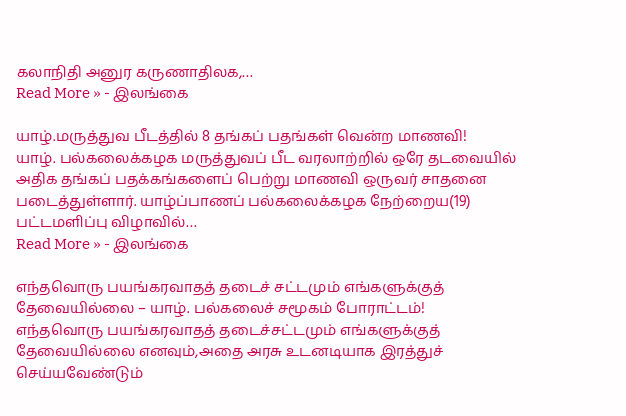கலாநிதி அனுர கருணாதிலக,…
Read More » - இலங்கை

யாழ்.மருத்துவ பீடத்தில் 8 தங்கப் பதங்கள் வென்ற மாணவி!
யாழ். பல்கலைக்கழக மருத்துவப் பீட வரலாற்றில் ஒரே தடவையில் அதிக தங்கப் பதக்கங்களைப் பெற்று மாணவி ஒருவர் சாதனை படைத்துள்ளார். யாழ்ப்பாணப் பல்கலைக்கழக நேற்றைய(19) பட்டமளிப்பு விழாவில்…
Read More » - இலங்கை

எந்தவொரு பயங்கரவாதத் தடைச் சட்டமும் எங்களுக்குத் தேவையில்லை – யாழ். பல்கலைச் சமூகம் போராட்டம்!
எந்தவொரு பயங்கரவாதத் தடைச்சட்டமும் எங்களுக்குத் தேவையில்லை எனவும்,அதை அரசு உடனடியாக இரத்துச் செய்யவேண்டும்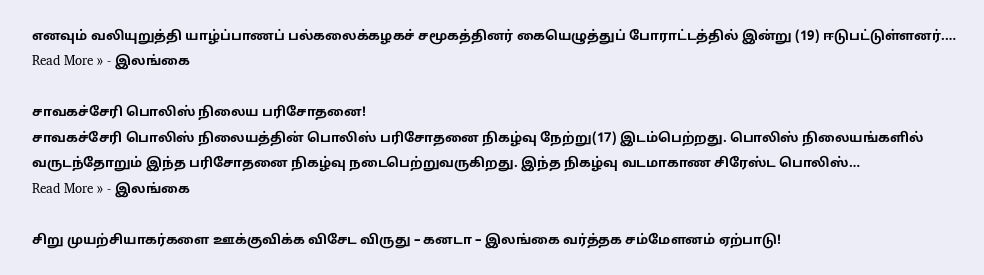எனவும் வலியுறுத்தி யாழ்ப்பாணப் பல்கலைக்கழகச் சமூகத்தினர் கையெழுத்துப் போராட்டத்தில் இன்று (19) ஈடுபட்டுள்ளனர்.…
Read More » - இலங்கை

சாவகச்சேரி பொலிஸ் நிலைய பரிசோதனை!
சாவகச்சேரி பொலிஸ் நிலையத்தின் பொலிஸ் பரிசோதனை நிகழ்வு நேற்று(17) இடம்பெற்றது. பொலிஸ் நிலையங்களில் வருடந்தோறும் இந்த பரிசோதனை நிகழ்வு நடைபெற்றுவருகிறது. இந்த நிகழ்வு வடமாகாண சிரேஸ்ட பொலிஸ்…
Read More » - இலங்கை

சிறு முயற்சியாகர்களை ஊக்குவிக்க விசேட விருது – கனடா – இலங்கை வர்த்தக சம்மேளனம் ஏற்பாடு!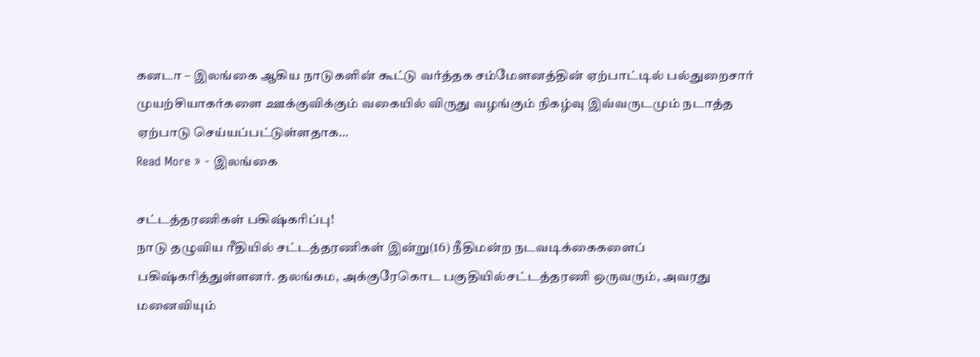கனடா – இலங்கை ஆகிய நாடுகளின் கூட்டு வர்த்தக சம்மேளனத்தின் ஏற்பாட்டில் பல்துறைசார் முயற்சியாகர்களை ஊக்குவிக்கும் வகையில் விருது வழங்கும் நிகழ்வு இவ்வருடமும் நடாத்த ஏற்பாடு செய்யப்பட்டுள்ளதாக…
Read More » - இலங்கை

சட்டத்தரணிகள் பகிஷ்கரிப்பு!
நாடு தழுவிய ரீதியில் சட்டத்தரணிகள் இன்று(16) நீதிமன்ற நடவடிக்கைகளைப் பகிஷ்கரித்துள்ளனர். தலங்கம, அக்குரேகொட பகுதியில்சட்டத்தரணி ஒருவரும், அவரது மனைவியும்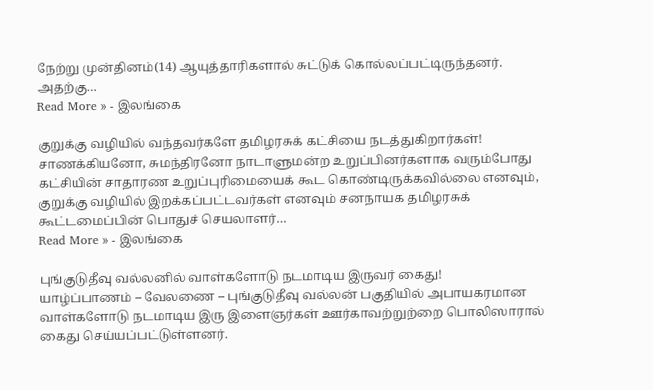நேற்று முன்தினம்(14) ஆயுத்தாரிகளால் சுட்டுக் கொல்லப்பட்டிருந்தனர். அதற்கு…
Read More » - இலங்கை

குறுக்கு வழியில் வந்தவர்களே தமிழரசுக் கட்சியை நடத்துகிறார்கள்!
சாணக்கியனோ, சுமந்திரனோ நாடாளுமன்ற உறுப்பினர்களாக வரும்போது கட்சியின் சாதாரண உறுப்புரிமையைக் கூட கொண்டிருக்கவில்லை எனவும், குறுக்கு வழியில் இறக்கப்பட்டவர்கள் எனவும் சனநாயக தமிழரசுக் கூட்டமைப்பின் பொதுச் செயலாளர்…
Read More » - இலங்கை

புங்குடுதீவு வல்லனில் வாள்களோடு நடமாடிய இருவர் கைது!
யாழ்ப்பாணம் – வேலணை – புங்குடுதீவு வல்லன் பகுதியில் அபாயகரமான வாள்களோடு நடமாடிய இரு இளைஞர்கள் ஊர்காவற்றுற்றை பொலிஸாரால் கைது செய்யப்பட்டுள்ளனர்.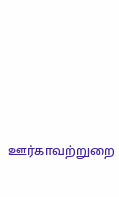ஊர்காவற்றுறை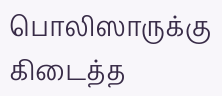பொலிஸாருக்கு கிடைத்த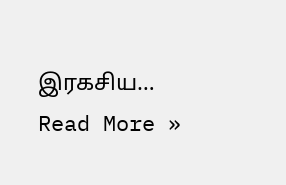இரகசிய…
Read More »